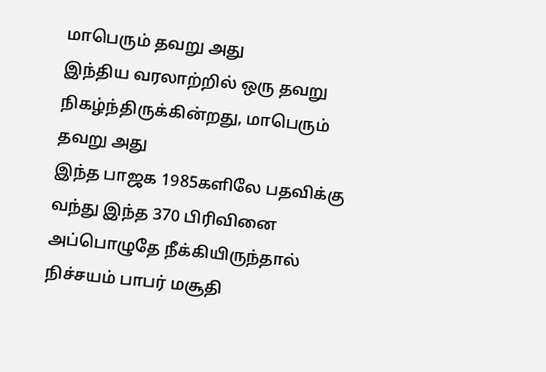மாபெரும் தவறு அது
இந்திய வரலாற்றில் ஒரு தவறு நிகழ்ந்திருக்கின்றது, மாபெரும் தவறு அது
இந்த பாஜக 1985களிலே பதவிக்கு வந்து இந்த 370 பிரிவினை அப்பொழுதே நீக்கியிருந்தால் நிச்சயம் பாபர் மசூதி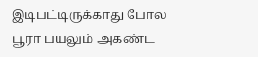இடிபட்டிருக்காது போல
பூரா பயலும் அகண்ட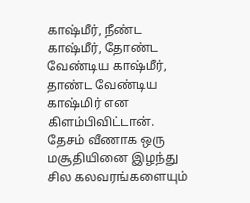காஷ்மீர், நீண்ட காஷ்மீர், தோண்ட வேண்டிய காஷ்மீர், தாண்ட வேண்டிய காஷ்மிர் என கிளம்பிவிட்டான்.
தேசம் வீணாக ஒரு மசூதியினை இழந்து சில கலவரங்களையும்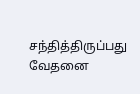சந்தித்திருப்பது வேதனை